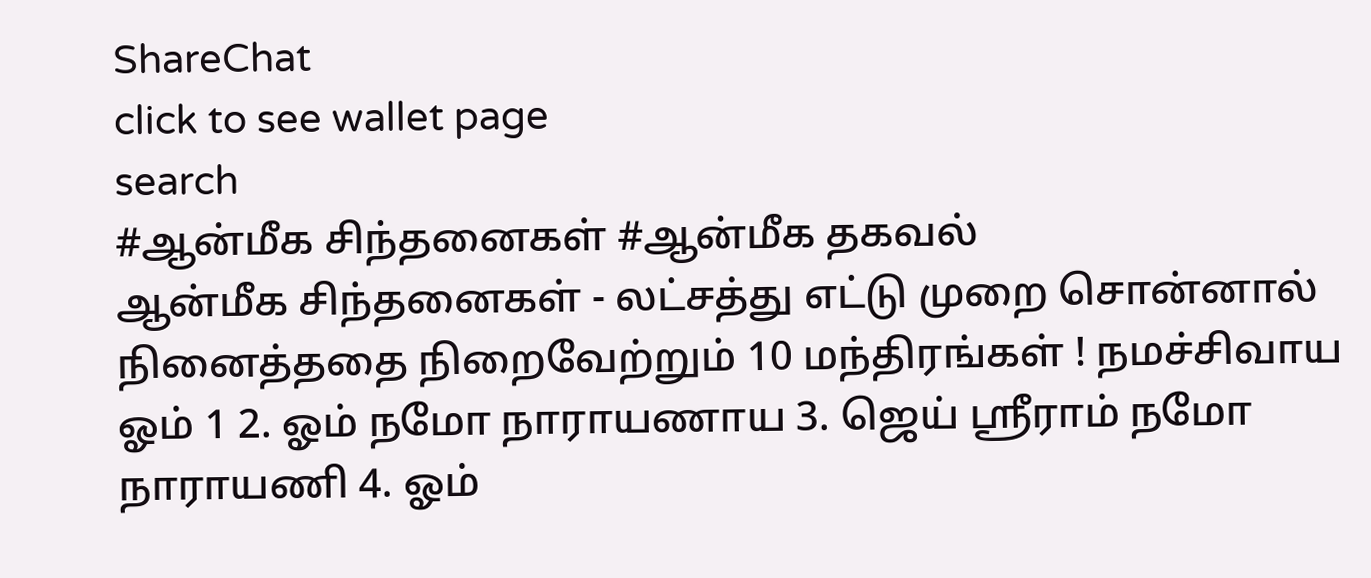ShareChat
click to see wallet page
search
#ஆன்மீக சிந்தனைகள் #ஆன்மீக தகவல்
ஆன்மீக சிந்தனைகள் - லட்சத்து எட்டு முறை சொன்னால் நினைத்ததை நிறைவேற்றும் 10 மந்திரங்கள் ! நமச்சிவாய ஓம் 1 2. ஓம் நமோ நாராயணாய 3. ஜெய் ஸ்ரீராம் நமோ நாராயணி 4. ஓம்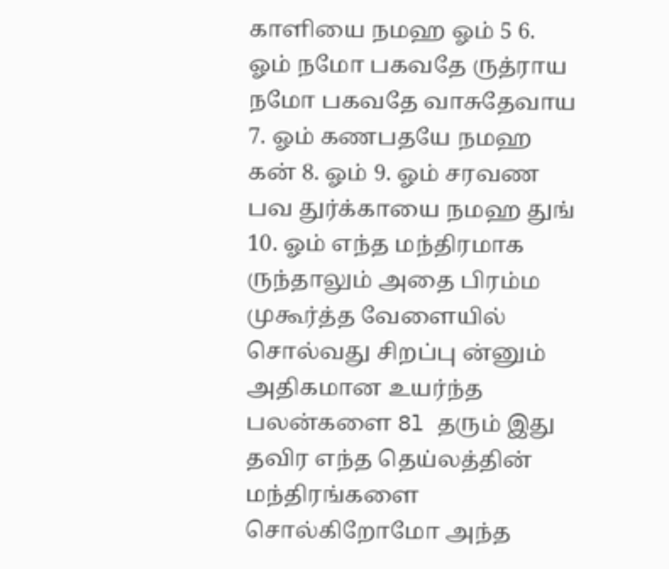காளியை நமஹ ஓம் 5 6. ஓம் நமோ பகவதே ருத்ராய நமோ பகவதே வாசுதேவாய 7. ஓம் கணபதயே நமஹ கன் 8. ஓம் 9. ஓம் சரவண பவ துர்க்காயை நமஹ துங் 10. ஓம் எந்த மந்திரமாக ருந்தாலும் அதை பிரம்ம முகூர்த்த வேளையில் சொல்வது சிறப்பு ன்னும் அதிகமான உயர்ந்த பலன்களை 8l தரும் இது தவிர எந்த தெய்லத்தின் மந்திரங்களை சொல்கிறோமோ அந்த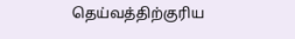தெய்வத்திற்குரிய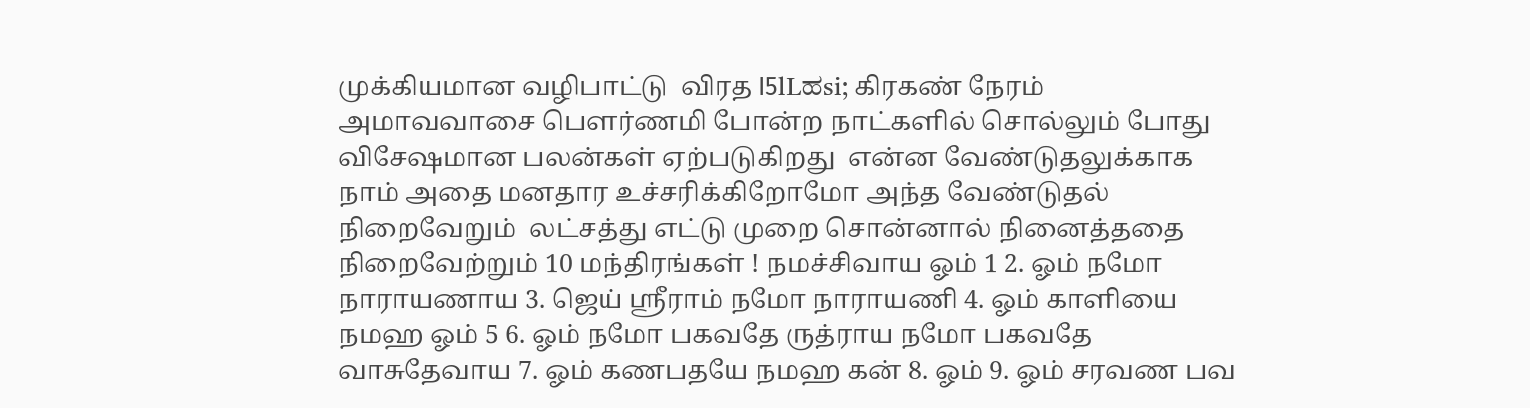முக்கியமான வழிபாட்டு  விரத I5lLಹsi; கிரகண் நேரம் அமாவவாசை பௌர்ணமி போன்ற நாட்களில் சொல்லும் போது விசேஷமான பலன்கள் ஏற்படுகிறது  என்ன வேண்டுதலுக்காக நாம் அதை மனதார உச்சரிக்கிறோமோ அந்த வேண்டுதல் நிறைவேறும்  லட்சத்து எட்டு முறை சொன்னால் நினைத்ததை நிறைவேற்றும் 10 மந்திரங்கள் ! நமச்சிவாய ஓம் 1 2. ஓம் நமோ நாராயணாய 3. ஜெய் ஸ்ரீராம் நமோ நாராயணி 4. ஓம் காளியை நமஹ ஓம் 5 6. ஓம் நமோ பகவதே ருத்ராய நமோ பகவதே வாசுதேவாய 7. ஓம் கணபதயே நமஹ கன் 8. ஓம் 9. ஓம் சரவண பவ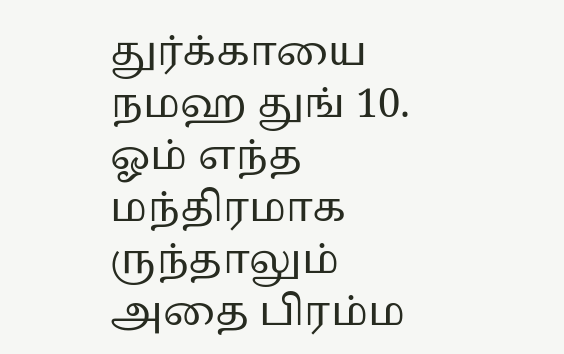துர்க்காயை நமஹ துங் 10. ஓம் எந்த மந்திரமாக ருந்தாலும் அதை பிரம்ம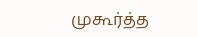முகூர்த்த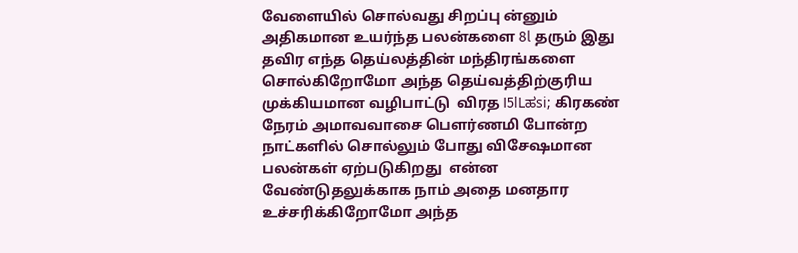வேளையில் சொல்வது சிறப்பு ன்னும் அதிகமான உயர்ந்த பலன்களை 8l தரும் இது தவிர எந்த தெய்லத்தின் மந்திரங்களை சொல்கிறோமோ அந்த தெய்வத்திற்குரிய முக்கியமான வழிபாட்டு  விரத I5lLಹsi; கிரகண் நேரம் அமாவவாசை பௌர்ணமி போன்ற நாட்களில் சொல்லும் போது விசேஷமான பலன்கள் ஏற்படுகிறது  என்ன வேண்டுதலுக்காக நாம் அதை மனதார உச்சரிக்கிறோமோ அந்த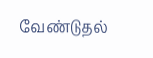வேண்டுதல்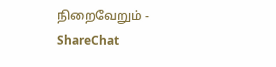நிறைவேறும் - ShareChat